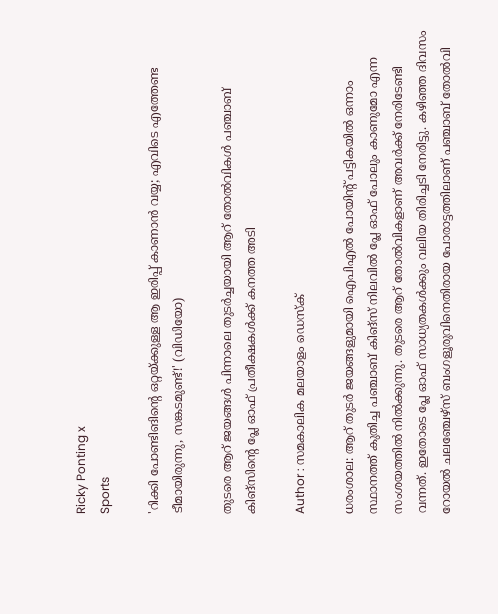Ricky Ponting x
Sports

'റിക്കി പോണ്ടിങിന്റെ ഒറ്റയ്ക്കുള്ള ആ ഇരിപ്പ് കാണാൻ വയ്യ; എവിടെ എത്തേണ്ട ടീമായിരുന്നു, സങ്കടമുണ്ട്!' (വിഡിയോ)

തുടരെ ആറ് ജയങ്ങൾ പിന്നാലെ തുടർച്ചയായി ആറ് തോൽവികൾ പഞ്ചാബ് കിങ്സിന്റെ പ്ലേ ഓഫ് പ്രതീക്ഷകൾക്ക് കനത്ത അടി

Author : സമകാലിക മലയാളം ഡെസ്ക്

ധരംശാല: ആറ് തുടർ ജയങ്ങളുമായി ഐപിഎൽ പോയിന്റ് പട്ടികയിൽ ഒന്നാം സ്ഥാനത്ത് കുതിച്ച പഞ്ചാബ് കിങ്സ് നിലവിൽ പ്ലേ ഓഫ് പോലും കാണുമോ എന്ന സംശയത്തിൽ നിൽക്കുന്നു. തുടരെ ആറ് തോൽവികളാണ് അവർക്ക് നേരിടേണ്ടി വന്നത്. ഇതോടെ പ്ലേ ഓഫ് സാധ്യതകൾക്കും വലിയ തിരിച്ചടി നേരിട്ടു. കഴിഞ്ഞ ദിവസം റോയൽ ചലഞ്ചേഴ്സ് ബംഗളൂരുവിനെതിരായ പോരാട്ടത്തിലാണ് പഞ്ചാബ് തോൽവി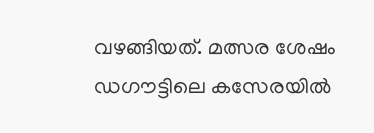വഴങ്ങിയത്. മത്സര ശേഷം ഡഗൗട്ടിലെ കസേരയിൽ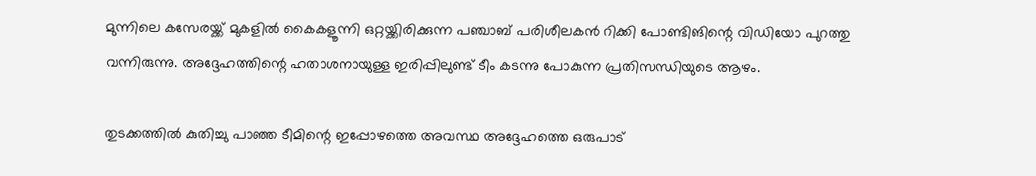മുന്നിലെ കസേരയ്ക്ക് മുകളിൽ കൈകളൂന്നി ഒറ്റയ്ക്കിരിക്കുന്ന പഞ്ചാബ് പരിശീലകൻ റിക്കി പോണ്ടിങിന്റെ വിഡിയോ പുറത്തു വന്നിരുന്നു. അദ്ദേഹത്തിന്റെ ഹതാശനായുള്ള ഇരിപ്പിലുണ്ട് ടീം കടന്നു പോകുന്ന പ്രതിസന്ധിയുടെ ആഴം.

തുടക്കത്തിൽ കുതിച്ചു പാഞ്ഞ ടീമിന്റെ ഇപ്പോഴത്തെ അവസ്ഥ അദ്ദേഹത്തെ ഒരുപാട്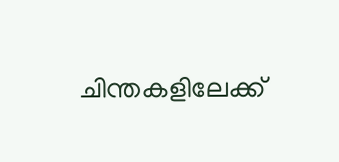ചിന്തകളിലേക്ക്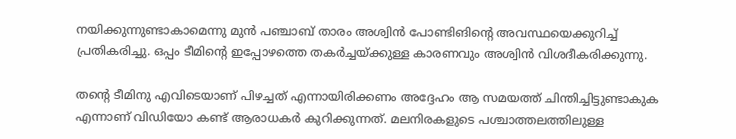നയിക്കുന്നുണ്ടാകാമെന്നു മുൻ പഞ്ചാബ് താരം അശ്വിൻ പോണ്ടിങിന്റെ അവസ്ഥയെക്കുറിച്ച് പ്രതികരിച്ചു. ഒപ്പം ടീമിന്റെ ഇപ്പോഴത്തെ തകർച്ചയ്ക്കുള്ള കാരണവും അശ്വിൻ വിശദീകരിക്കുന്നു.

തന്റെ ടീമിനു എവിടെയാണ് പിഴച്ചത് എന്നായിരിക്കണം അദ്ദേഹം ആ സമയത്ത് ചിന്തിച്ചിട്ടുണ്ടാകുക എന്നാണ് വിഡിയോ കണ്ട് ആരാധകർ കുറിക്കുന്നത്. മലനിരകളുടെ പശ്ചാത്തലത്തിലുള്ള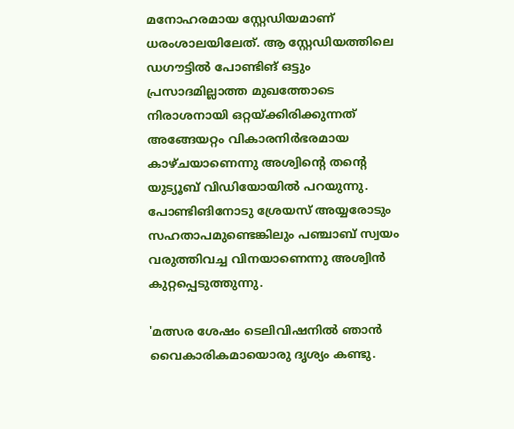മനോഹരമായ സ്റ്റേഡിയമാണ് ധരംശാലയിലേത്. ആ സ്റ്റേഡിയത്തിലെ ഡഗൗട്ടിൽ പോണ്ടിങ് ഒട്ടും പ്രസാദമില്ലാത്ത മുഖത്തോടെ നിരാശനായി ഒറ്റയ്ക്കിരിക്കുന്നത് അങ്ങേയറ്റം വികാരനിർഭരമായ കാഴ്ചയാണെന്നു അശ്വിന്റെ തന്റെ യുട്യൂബ് വിഡിയോയിൽ പറയുന്നു. പോണ്ടിങിനോടു ശ്രേയസ് അയ്യരോടും സഹതാപമുണ്ടെങ്കിലും പഞ്ചാബ് സ്വയം വരുത്തിവച്ച വിനയാണെന്നു അശ്വിൻ കുറ്റപ്പെടുത്തുന്നു.

'മത്സര ശേഷം ടെലിവിഷനിൽ ഞാൻ വൈകാരികമായൊരു ദൃശ്യം കണ്ടു.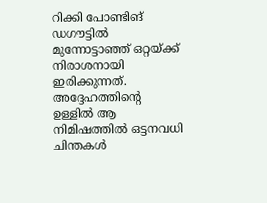റിക്കി പോണ്ടിങ് ഡഗൗട്ടിൽ മുന്നോട്ടാഞ്ഞ് ഒറ്റയ്ക്ക് നിരാശനായി ഇരിക്കുന്നത്. അദ്ദേഹത്തിന്റെ ഉള്ളിൽ ആ നിമിഷത്തിൽ ഒട്ടനവധി ചിന്തകൾ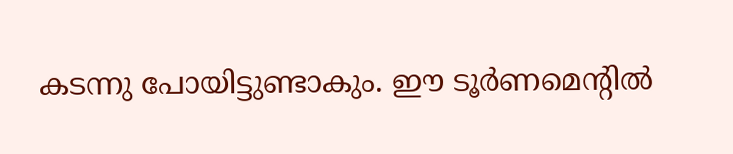കടന്നു പോയിട്ടുണ്ടാകും. ഈ ടൂർണമെന്റിൽ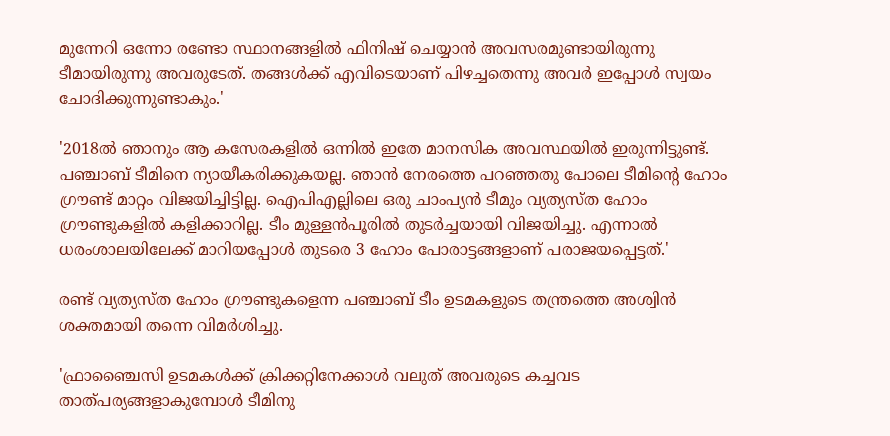മുന്നേറി ഒന്നോ രണ്ടോ സ്ഥാനങ്ങളിൽ ഫിനിഷ് ചെയ്യാൻ അവസരമുണ്ടായിരുന്നു ടീമായിരുന്നു അവരുടേത്. തങ്ങൾക്ക് എവിടെയാണ് പിഴച്ചതെന്നു അവർ ഇപ്പോൾ സ്വയം ചോദിക്കുന്നുണ്ടാകും.'

'2018ൽ ഞാനും ആ കസേരകളിൽ ഒന്നിൽ ഇതേ മാനസിക അവസ്ഥയിൽ ഇരുന്നിട്ടുണ്ട്. പഞ്ചാബ് ടീമിനെ ന്യായീകരിക്കുകയല്ല. ഞാൻ നേരത്തെ പറഞ്ഞതു പോലെ ടീമിന്റെ ഹോം ഗ്രൗണ്ട് മാറ്റം വിജയിച്ചിട്ടില്ല. ഐപിഎല്ലിലെ ഒരു ചാംപ്യൻ ടീമും വ്യത്യസ്ത ഹോം ഗ്രൗണ്ടുകളിൽ കളിക്കാറില്ല. ടീം മുള്ളൻപൂരിൽ തുടർച്ചയായി വിജയിച്ചു. എന്നാൽ ധരംശാലയിലേക്ക് മാറിയപ്പോൾ തുടരെ 3 ഹോം പോരാട്ടങ്ങളാണ് പരാജയപ്പെട്ടത്.'

രണ്ട് വ്യത്യസ്ത ഹോം ഗ്രൗണ്ടുകളെന്ന പഞ്ചാബ് ടീം ഉടമകളുടെ തന്ത്രത്തെ അശ്വിൻ ശക്തമായി തന്നെ വിമർശിച്ചു.

'ഫ്രാഞ്ചൈസി ഉടമകൾക്ക് ക്രിക്കറ്റിനേക്കാൾ വലുത് അവരുടെ കച്ചവട താത്പര്യങ്ങളാകുമ്പോൾ ടീമിനു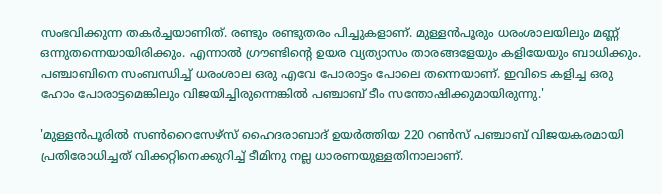സംഭവിക്കുന്ന തകർച്ചയാണിത്. രണ്ടും രണ്ടുതരം പിച്ചുകളാണ്. മുള്ളൻപൂരും ധരംശാലയിലും മണ്ണ് ഒന്നുതന്നെയായിരിക്കും. എന്നാൽ ഗ്രൗണ്ടിന്റെ ഉയര വ്യത്യാസം താരങ്ങളേയും കളിയേയും ബാധിക്കും. പഞ്ചാബിനെ സംബന്ധിച്ച് ധരംശാല ഒരു എവേ പോരാട്ടം പോലെ തന്നെയാണ്. ഇവിടെ കളിച്ച ഒരു ഹോം പോരാട്ടമെങ്കിലും വിജയിച്ചിരുന്നെങ്കിൽ പഞ്ചാബ് ടീം സന്തോഷിക്കുമായിരുന്നു.'

'മുള്ളൻപൂരിൽ സൺറൈസേഴ്സ് ഹൈദരാബാദ് ഉയർത്തിയ 220 റൺസ് പഞ്ചാബ് വിജയകരമായി പ്രതിരോധിച്ചത് വിക്കറ്റിനെക്കുറിച്ച് ടീമിനു നല്ല ധാരണയുള്ളതിനാലാണ്.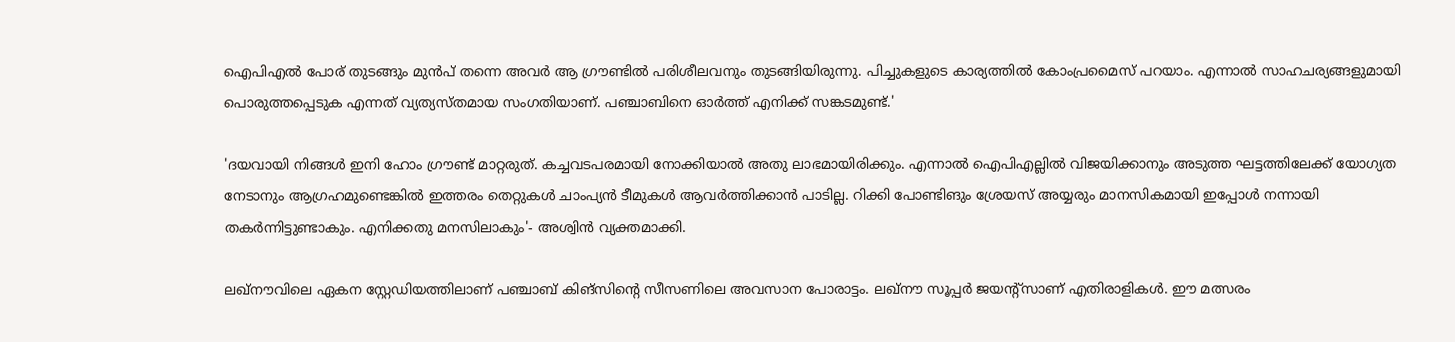ഐപിഎൽ പോര് തുടങ്ങും മുൻപ് തന്നെ അവർ ആ ഗ്രൗണ്ടിൽ പരിശീലവനും തുടങ്ങിയിരുന്നു. പിച്ചുകളുടെ കാര്യത്തിൽ കോംപ്രമൈസ് പറയാം. എന്നാൽ സാഹചര്യങ്ങളുമായി പൊരുത്തപ്പെടുക എന്നത് വ്യത്യസ്തമായ സംഗതിയാണ്. പഞ്ചാബിനെ ഓർത്ത് എനിക്ക് സങ്കടമുണ്ട്.'

'ദയവായി നിങ്ങൾ ഇനി ഹോം ഗ്രൗണ്ട് മാറ്റരുത്. കച്ചവടപരമായി നോക്കിയാൽ അതു ലാഭമായിരിക്കും. എന്നാൽ ഐപിഎല്ലിൽ വിജയിക്കാനും അടുത്ത ഘട്ടത്തിലേക്ക് യോഗ്യത നേടാനും ആഗ്രഹമുണ്ടെങ്കിൽ ഇത്തരം തെറ്റുകൾ ചാംപ്യൻ ടീമുകൾ ആവർത്തിക്കാൻ പാടില്ല. റിക്കി പോണ്ടിങും ശ്രേയസ് അയ്യരും മാനസികമായി ഇപ്പോൾ നന്നായി തകർന്നിട്ടുണ്ടാകും. എനിക്കതു മനസിലാകും'- അശ്വിൻ വ്യക്തമാക്കി.

ലഖ്നൗവിലെ ഏകന സ്റ്റേഡിയത്തിലാണ് പഞ്ചാബ് കിങ്സിന്റെ സീസണിലെ അവസാന പോരാട്ടം. ലഖ്നൗ സൂപ്പർ ജയന്റ്സാണ് എതിരാളികൾ. ഈ മത്സരം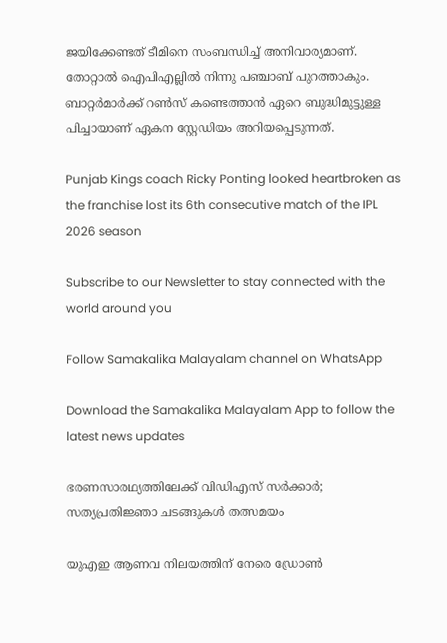ജയിക്കേണ്ടത് ടീമിനെ സംബന്ധിച്ച് അനിവാര്യമാണ്. തോറ്റാൽ ഐപിഎല്ലിൽ നിന്നു പഞ്ചാബ് പുറത്താകും. ബാറ്റർമാർക്ക് റൺസ് കണ്ടെത്താൻ ഏറെ ബുദ്ധിമുട്ടുള്ള പിച്ചായാണ് ഏകന സ്റ്റേഡിയം അറിയപ്പെടുന്നത്.

Punjab Kings coach Ricky Ponting looked heartbroken as the franchise lost its 6th consecutive match of the IPL 2026 season

Subscribe to our Newsletter to stay connected with the world around you

Follow Samakalika Malayalam channel on WhatsApp

Download the Samakalika Malayalam App to follow the latest news updates

ഭരണസാരഥ്യത്തിലേക്ക് വിഡിഎസ് സര്‍ക്കാര്‍; സത്യപ്രതിജ്ഞാ ചടങ്ങുകള്‍ തത്സമയം

യുഎഇ ആണവ നിലയത്തിന് നേരെ ഡ്രോണ്‍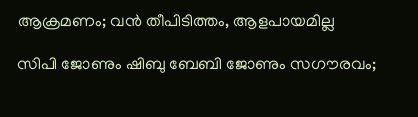ആക്രമണം; വന്‍ തീപിടിത്തം, ആളപായമില്ല

സിപി ജോണും ഷിബു ബേബി ജോണും സഗൗരവം;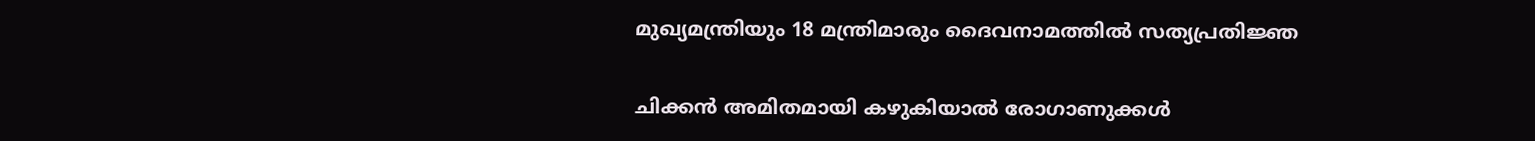മുഖ്യമന്ത്രിയും 18 മന്ത്രിമാരും ദൈവനാമത്തില്‍ സത്യപ്രതിജ്ഞ

ചിക്കൻ അമിതമായി കഴുകിയാൽ രോഗാണുക്കൾ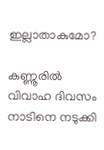ഇല്ലാതാകുമോ?

കണ്ണൂരില്‍ വിവാഹ ദിവസം നാടിനെ നടുക്കി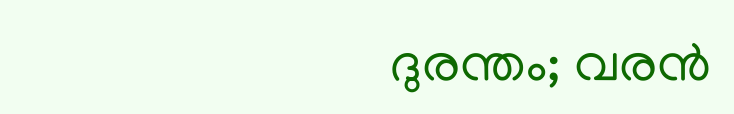ദുരന്തം; വരന്‍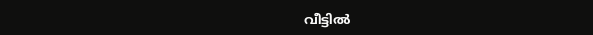വീട്ടില്‍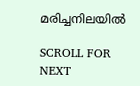മരിച്ചനിലയില്‍

SCROLL FOR NEXT